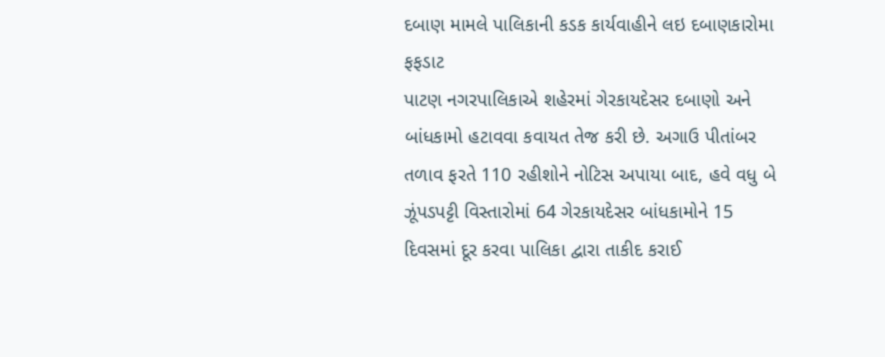દબાણ મામલે પાલિકાની કડક કાર્યવાહીને લઇ દબાણકારોમા ફફડાટ
પાટણ નગરપાલિકાએ શહેરમાં ગેરકાયદેસર દબાણો અને બાંધકામો હટાવવા કવાયત તેજ કરી છે. અગાઉ પીતાંબર તળાવ ફરતે 110 રહીશોને નોટિસ અપાયા બાદ, હવે વધુ બે ઝૂંપડપટ્ટી વિસ્તારોમાં 64 ગેરકાયદેસર બાંધકામોને 15 દિવસમાં દૂર કરવા પાલિકા દ્વારા તાકીદ કરાઈ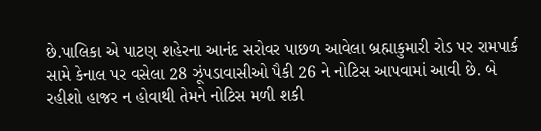છે.પાલિકા એ પાટણ શહેરના આનંદ સરોવર પાછળ આવેલા બ્રહ્માકુમારી રોડ પર રામપાર્ક સામે કેનાલ પર વસેલા 28 ઝૂંપડાવાસીઓ પૈકી 26 ને નોટિસ આપવામાં આવી છે. બે રહીશો હાજર ન હોવાથી તેમને નોટિસ મળી શકી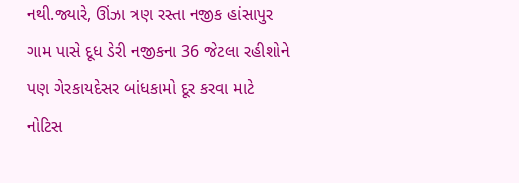નથી.જ્યારે, ઊંઝા ત્રણ રસ્તા નજીક હાંસાપુર ગામ પાસે દૂધ ડેરી નજીકના 36 જેટલા રહીશોને પણ ગેરકાયદેસર બાંધકામો દૂર કરવા માટે નોટિસ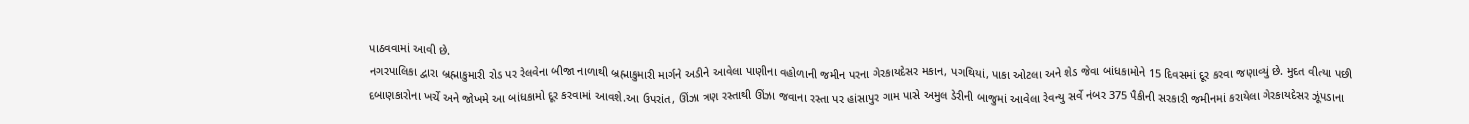પાઠવવામાં આવી છે.
નગરપાલિકા દ્વારા બ્રહ્માકુમારી રોડ પર રેલવેના બીજા નાળાથી બ્રહ્માકુમારી માર્ગને અડીને આવેલા પાણીના વહોળાની જમીન પરના ગેરકાયદેસર મકાન, પગથિયાં, પાકા ઓટલા અને શેડ જેવા બાંધકામોને 15 દિવસમાં દૂર કરવા જણાવ્યું છે. મુદત વીત્યા પછી દબાણકારોના ખર્ચે અને જોખમે આ બાંધકામો દૂર કરવામાં આવશે.આ ઉપરાંત, ઊંઝા ત્રણ રસ્તાથી ઊંઝા જવાના રસ્તા પર હાંસાપુર ગામ પાસે અમુલ ડેરીની બાજુમાં આવેલા રેવન્યુ સર્વે નંબર 375 પૈકીની સરકારી જમીનમાં કરાયેલા ગેરકાયદેસર ઝૂંપડાના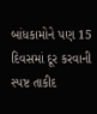બાંધકામોને પણ 15 દિવસમાં દૂર કરવાની સ્પષ્ટ તાકીદ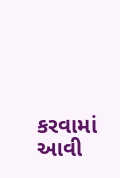કરવામાં આવી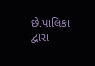છે.પાલિકા દ્વારા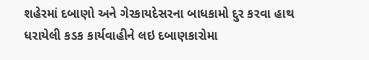શહેરમાં દબાણો અને ગેરકાયદેસરના બાધકામો દુર કરવા હાથ ધરાયેલી કડક કાર્યવાહીને લઇ દબાણકારોમા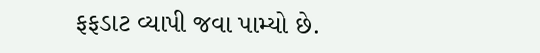ફફડાટ વ્યાપી જવા પામ્યો છે.